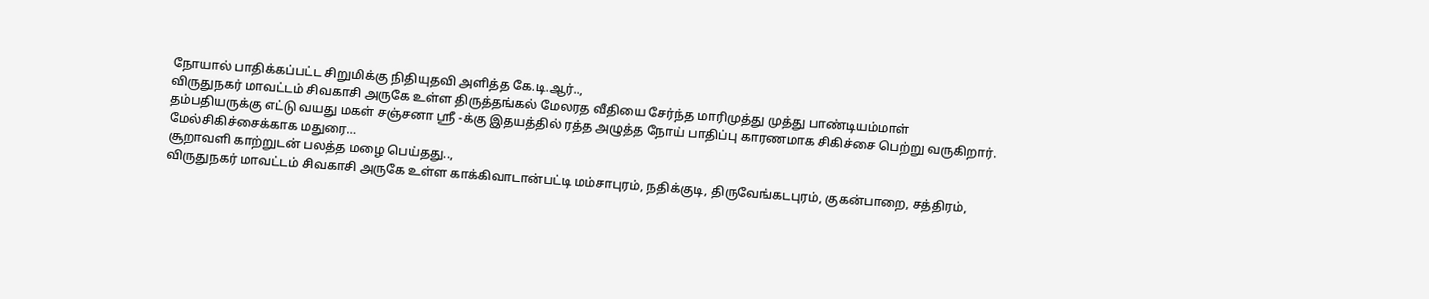நோயால் பாதிக்கப்பட்ட சிறுமிக்கு நிதியுதவி அளித்த கே.டி.ஆர்..,
விருதுநகர் மாவட்டம் சிவகாசி அருகே உள்ள திருத்தங்கல் மேலரத வீதியை சேர்ந்த மாரிமுத்து முத்து பாண்டியம்மாள் தம்பதியருக்கு எட்டு வயது மகள் சஞ்சனா ஸ்ரீ -க்கு இதயத்தில் ரத்த அழுத்த நோய் பாதிப்பு காரணமாக சிகிச்சை பெற்று வருகிறார். மேல்சிகிச்சைக்காக மதுரை…
சூறாவளி காற்றுடன் பலத்த மழை பெய்தது..,
விருதுநகர் மாவட்டம் சிவகாசி அருகே உள்ள காக்கிவாடான்பட்டி மம்சாபுரம், நதிக்குடி, திருவேங்கடபுரம், குகன்பாறை, சத்திரம்,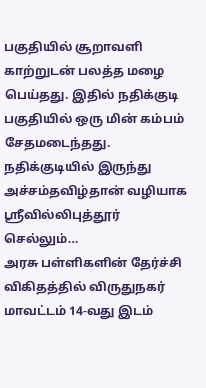பகுதியில் சூறாவளி காற்றுடன் பலத்த மழை பெய்தது. இதில் நதிக்குடி பகுதியில் ஒரு மின் கம்பம் சேதமடைந்தது. நதிக்குடியில் இருந்து அச்சம்தவிழ்தான் வழியாக ஸ்ரீவில்லிபுத்தூர் செல்லும்…
அரசு பள்ளிகளின் தேர்ச்சி விகிதத்தில் விருதுநகர் மாவட்டம் 14-வது இடம்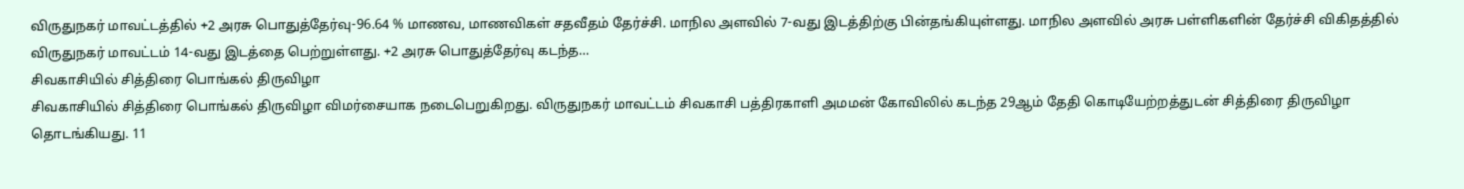விருதுநகர் மாவட்டத்தில் +2 அரசு பொதுத்தேர்வு-96.64 % மாணவ, மாணவிகள் சதவீதம் தேர்ச்சி. மாநில அளவில் 7-வது இடத்திற்கு பின்தங்கியுள்ளது. மாநில அளவில் அரசு பள்ளிகளின் தேர்ச்சி விகிதத்தில் விருதுநகர் மாவட்டம் 14-வது இடத்தை பெற்றுள்ளது. +2 அரசு பொதுத்தேர்வு கடந்த…
சிவகாசியில் சித்திரை பொங்கல் திருவிழா
சிவகாசியில் சித்திரை பொங்கல் திருவிழா விமர்சையாக நடைபெறுகிறது. விருதுநகர் மாவட்டம் சிவகாசி பத்திரகாளி அமமன் கோவிலில் கடந்த 29ஆம் தேதி கொடியேற்றத்துடன் சித்திரை திருவிழா தொடங்கியது. 11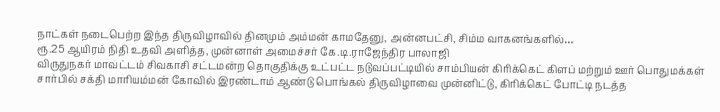நாட்கள் நடைபெற்ற இந்த திருவிழாவில் தினமும் அம்மன் காமதேனு, அன்னபட்சி, சிம்ம வாகனங்களில்…
ரூ.25 ஆயிரம் நிதி உதவி அளித்த, முன்னாள் அமைச்சர் கே.டி.ராஜேந்திர பாலாஜி
விருதுநகர் மாவட்டம் சிவகாசி சட்டமன்ற தொகுதிக்கு உட்பட்ட நடுவப்பட்டியில் சாம்பியன் கிரிக்கெட் கிளப் மற்றும் ஊர் பொதுமக்கள் சார்பில் சக்தி மாரியம்மன் கோவில் இரண்டாம் ஆண்டு பொங்கல் திருவிழாவை முன்னிட்டு, கிரிக்கெட் போட்டி நடத்த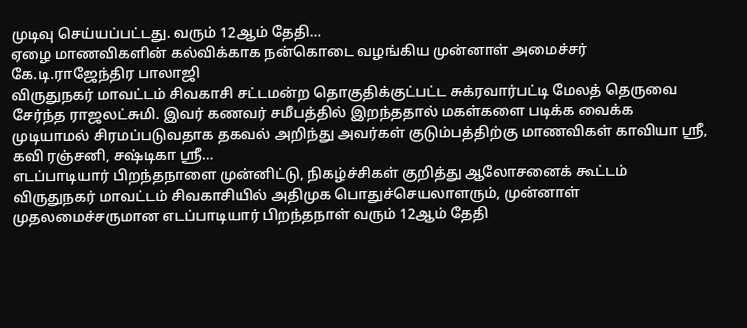முடிவு செய்யப்பட்டது. வரும் 12ஆம் தேதி…
ஏழை மாணவிகளின் கல்விக்காக நன்கொடை வழங்கிய முன்னாள் அமைச்சர் கே.டி.ராஜேந்திர பாலாஜி
விருதுநகர் மாவட்டம் சிவகாசி சட்டமன்ற தொகுதிக்குட்பட்ட சுக்ரவார்பட்டி மேலத் தெருவை சேர்ந்த ராஜலட்சுமி. இவர் கணவர் சமீபத்தில் இறந்ததால் மகள்களை படிக்க வைக்க முடியாமல் சிரமப்படுவதாக தகவல் அறிந்து அவர்கள் குடும்பத்திற்கு மாணவிகள் காவியா ஸ்ரீ, கவி ரஞ்சனி, சஷ்டிகா ஸ்ரீ…
எடப்பாடியார் பிறந்தநாளை முன்னிட்டு, நிகழ்ச்சிகள் குறித்து ஆலோசனைக் கூட்டம்
விருதுநகர் மாவட்டம் சிவகாசியில் அதிமுக பொதுச்செயலாளரும், முன்னாள் முதலமைச்சருமான எடப்பாடியார் பிறந்தநாள் வரும் 12ஆம் தேதி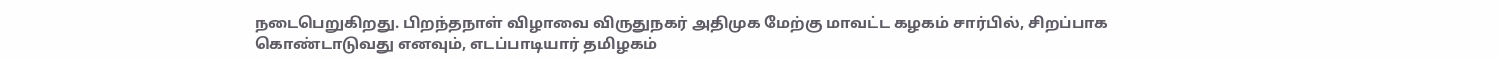நடைபெறுகிறது. பிறந்தநாள் விழாவை விருதுநகர் அதிமுக மேற்கு மாவட்ட கழகம் சார்பில், சிறப்பாக கொண்டாடுவது எனவும், எடப்பாடியார் தமிழகம்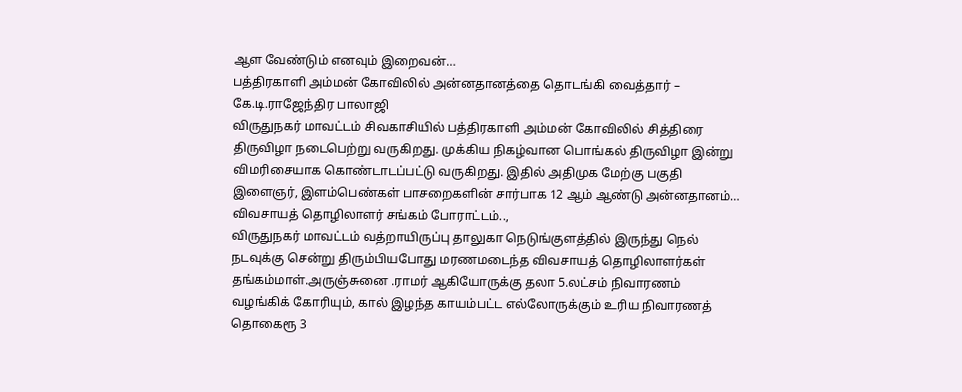ஆள வேண்டும் எனவும் இறைவன்…
பத்திரகாளி அம்மன் கோவிலில் அன்னதானத்தை தொடங்கி வைத்தார் – கே.டி.ராஜேந்திர பாலாஜி
விருதுநகர் மாவட்டம் சிவகாசியில் பத்திரகாளி அம்மன் கோவிலில் சித்திரை திருவிழா நடைபெற்று வருகிறது. முக்கிய நிகழ்வான பொங்கல் திருவிழா இன்று விமரிசையாக கொண்டாடப்பட்டு வருகிறது. இதில் அதிமுக மேற்கு பகுதி இளைஞர், இளம்பெண்கள் பாசறைகளின் சார்பாக 12 ஆம் ஆண்டு அன்னதானம்…
விவசாயத் தொழிலாளர் சங்கம் போராட்டம்..,
விருதுநகர் மாவட்டம் வத்றாயிருப்பு தாலுகா நெடுங்குளத்தில் இருந்து நெல் நடவுக்கு சென்று திரும்பியபோது மரணமடைந்த விவசாயத் தொழிலாளர்கள் தங்கம்மாள்.அருஞ்சுனை .ராமர் ஆகியோருக்கு தலா 5.லட்சம் நிவாரணம் வழங்கிக் கோரியும், கால் இழந்த காயம்பட்ட எல்லோருக்கும் உரிய நிவாரணத் தொகைரூ 3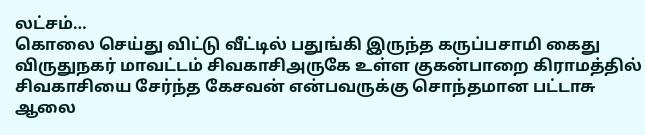லட்சம்…
கொலை செய்து விட்டு வீட்டில் பதுங்கி இருந்த கருப்பசாமி கைது
விருதுநகர் மாவட்டம் சிவகாசிஅருகே உள்ள குகன்பாறை கிராமத்தில் சிவகாசியை சேர்ந்த கேசவன் என்பவருக்கு சொந்தமான பட்டாசு ஆலை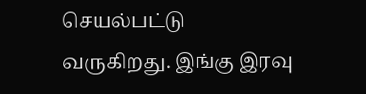செயல்பட்டு வருகிறது. இங்கு இரவு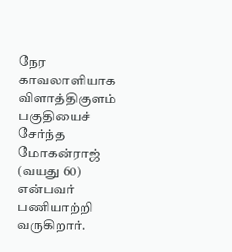நேர காவலாளியாக விளாத்திகுளம் பகுதியைச் சேர்ந்த மோகன்ராஜ் (வயது 60) என்பவர் பணியாற்றி வருகிறார்.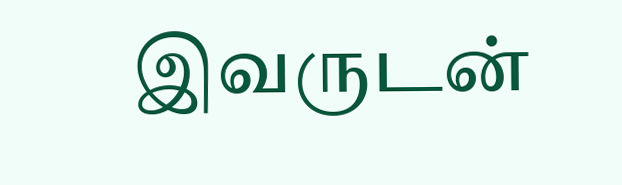இவருடன்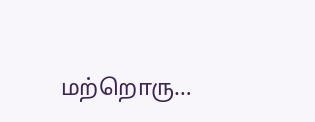மற்றொரு…